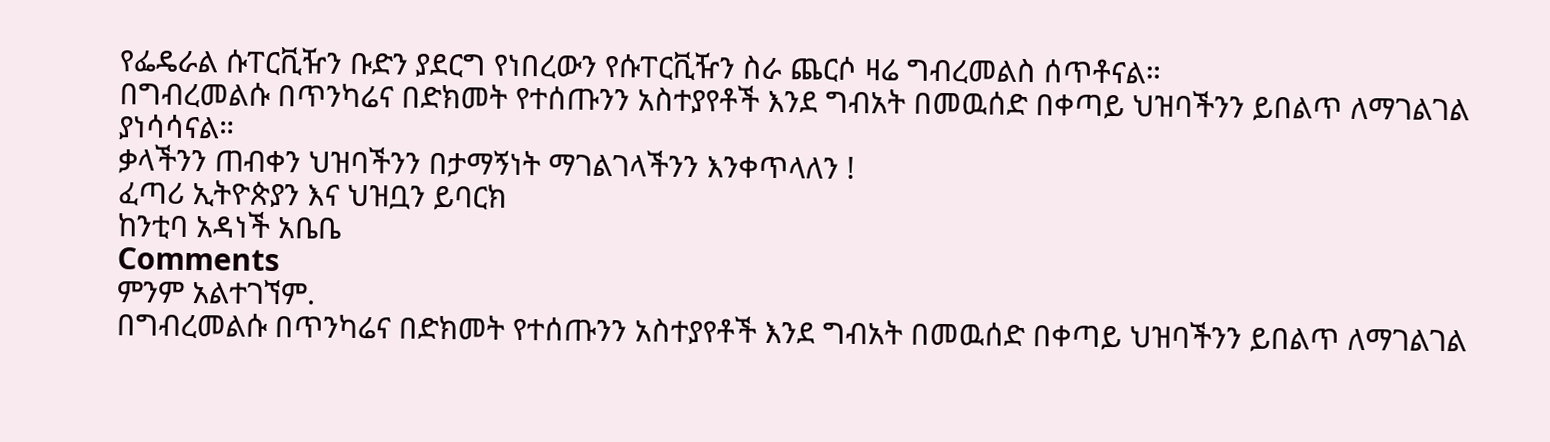የፌዴራል ሱፐርቪዥን ቡድን ያደርግ የነበረውን የሱፐርቪዥን ስራ ጨርሶ ዛሬ ግብረመልስ ሰጥቶናል።
በግብረመልሱ በጥንካሬና በድክመት የተሰጡንን አስተያየቶች እንደ ግብአት በመዉሰድ በቀጣይ ህዝባችንን ይበልጥ ለማገልገል ያነሳሳናል።
ቃላችንን ጠብቀን ህዝባችንን በታማኝነት ማገልገላችንን እንቀጥላለን !
ፈጣሪ ኢትዮጵያን እና ህዝቧን ይባርክ
ከንቲባ አዳነች አቤቤ
Comments
ምንም አልተገኘም.
በግብረመልሱ በጥንካሬና በድክመት የተሰጡንን አስተያየቶች እንደ ግብአት በመዉሰድ በቀጣይ ህዝባችንን ይበልጥ ለማገልገል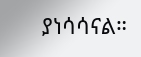ያነሳሳናል።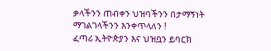ቃላችንን ጠብቀን ህዝባችንን በታማኝነት ማገልገላችንን እንቀጥላለን !
ፈጣሪ ኢትዮጵያን እና ህዝቧን ይባርክ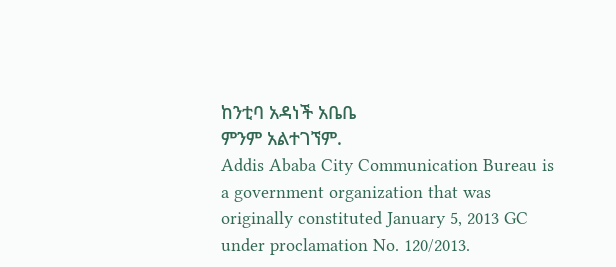ከንቲባ አዳነች አቤቤ
ምንም አልተገኘም.
Addis Ababa City Communication Bureau is a government organization that was originally constituted January 5, 2013 GC under proclamation No. 120/2013.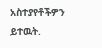አስተያየቶችዎን ይተዉት.